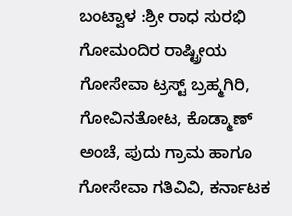ಬಂಟ್ವಾಳ :ಶ್ರೀ ರಾಧ ಸುರಭಿ ಗೋಮಂದಿರ ರಾಷ್ಟ್ರೀಯ ಗೋಸೇವಾ ಟ್ರಸ್ಟ್ ಬ್ರಹ್ಮಗಿರಿ, ಗೋವಿನತೋಟ, ಕೊಡ್ಮಾಣ್ ಅಂಚೆ, ಪುದು ಗ್ರಾಮ ಹಾಗೂ ಗೋಸೇವಾ ಗತಿವಿವಿ, ಕರ್ನಾಟಕ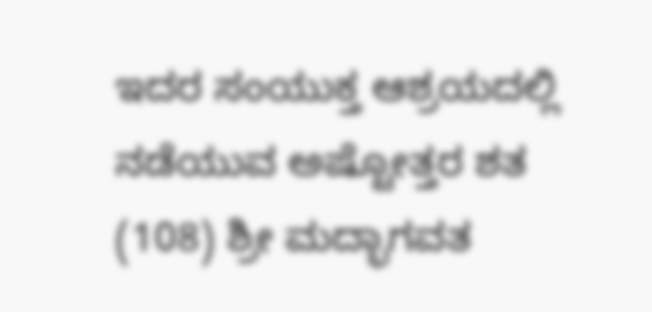ಇದರ ಸಂಯುಕ್ತ ಆಶ್ರಯದಲ್ಲಿ ನಡೆಯುವ ಅಷ್ಟೋತ್ತರ ಶತ (108) ಶ್ರೀ ಮದ್ಭಾಗವತ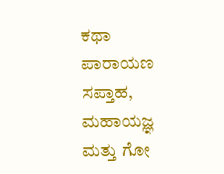ಕಥಾ ಪಾರಾಯಣ ಸಪ್ತಾಹ, ಮಹಾಯಜ್ಞ ಮತ್ತು ಗೋ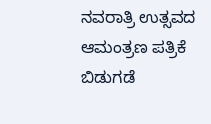ನವರಾತ್ರಿ ಉತ್ಸವದ ಆಮಂತ್ರಣ ಪತ್ರಿಕೆ ಬಿಡುಗಡೆ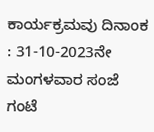ಕಾರ್ಯಕ್ರಮವು ದಿನಾಂಕ : 31-10-2023ನೇ ಮಂಗಳವಾರ ಸಂಜೆ ಗಂಟೆ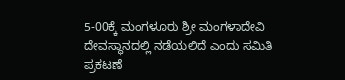5-00ಕ್ಕೆ ಮಂಗಳೂರು ಶ್ರೀ ಮಂಗಳಾದೇವಿ ದೇವಸ್ಥಾನದಲ್ಲಿ ನಡೆಯಲಿದೆ ಎಂದು ಸಮಿತಿ ಪ್ರಕಟಣೆ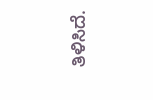ತಿಳಿಸಿದೆ.